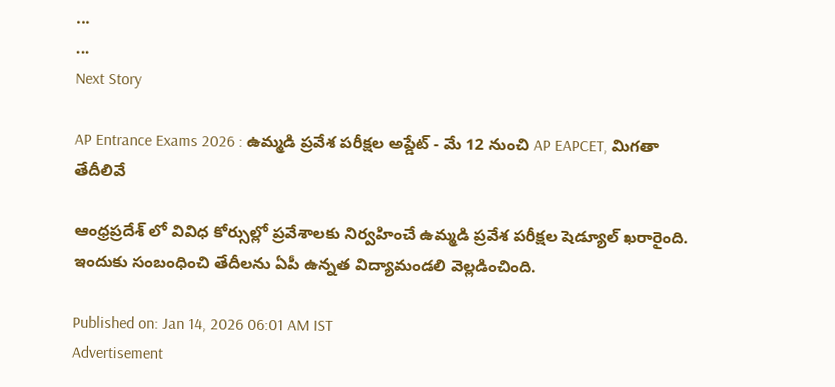...
...
Next Story

AP Entrance Exams 2026 : ఉమ్మడి ప్రవేశ పరీక్షల అప్డేట్ - మే 12 నుంచి AP EAPCET, మిగతా తేదీలివే

ఆంధ్రప్రదేశ్ లో వివిధ కోర్సుల్లో ప్రవేశాలకు నిర్వహించే ఉమ్మడి ప్రవేశ పరీక్షల షెడ్యూల్ ఖరారైంది. ఇందుకు సంబంధించి తేదీలను ఏపీ ఉన్నత విద్యామండలి వెల్లడించింది.

Published on: Jan 14, 2026 06:01 AM IST
Advertisement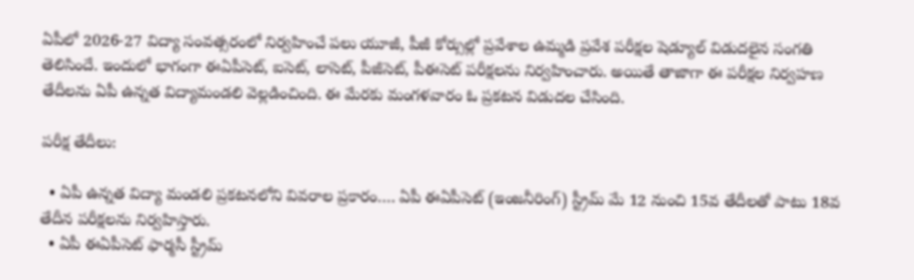ఏపీలో 2026-27 విద్యా సంవత్సరంలో నిర్వహించే పలు యూజీ, పీజీ కోర్సుల్లో ప్రవేశాల ఉమ్మడి ప్రవేశ పరీక్షల షెడ్యూల్‌ విడుదలైన సంగతి తెలిసిందే. ఇందులో భాగంగా ఈఏపీసెట్, ఐసెట్, లాసెట్, పీజీసెట్, పీఈసెట్ పరీక్షలను నిర్వహించారు. అయితే తాజాగా ఈ పరీక్షల నిర్వహణ తేదీలను ఏపీ ఉన్నత విద్యామండలి వెల్లడించింది. ఈ మేరకు మంగళవారం ఓ ప్రకటన విడుదల చేసింది.

పరీక్ష తేదీలు:

  • ఏపీ ఉన్నత విద్యా మండలి ప్రకటనలోని వివరాల ప్రకారం…. ఏపీ ఈఏపీసెట్ (ఇంజనీరింగ్) స్ట్రీమ్ మే 12 నుంచి 15వ తేదీలతో పాటు 18వ తేదీన పరీక్షలను నిర్వహిస్తారు.
  • ఏపీ ఈఏపీసెట్ ఫార్మసీ స్ట్రీమ్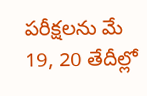పరీక్షలను మే 19, 20 తేదీల్లో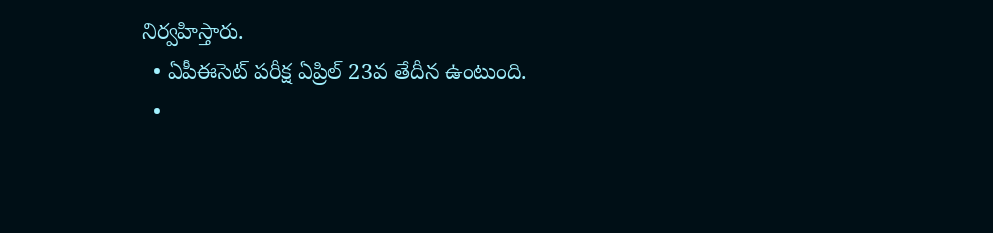నిర్వహిస్తారు.
  • ఏపీఈసెట్ పరీక్ష ఏప్రిల్ 23వ తేదీన ఉంటుంది.
  •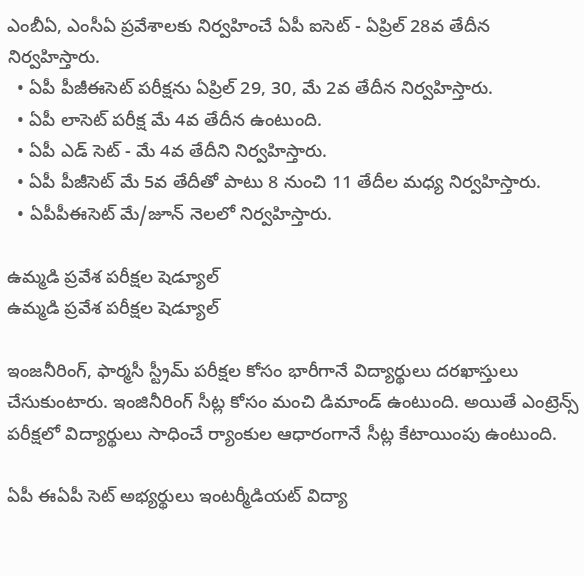ఎంబీఏ, ఎంసీఏ ప్రవేశాలకు నిర్వహించే ఏపీ ఐసెట్‌ - ఏప్రిల్‌ 28వ తేదీన నిర్వహిస్తారు.
  • ఏపీ పీజీఈసెట్ పరీక్షను ఏప్రిల్ 29, 30, మే 2వ తేదీన నిర్వహిస్తారు.
  • ఏపీ లాసెట్ పరీక్ష మే 4వ తేదీన ఉంటుంది.
  • ఏపీ ఎడ్ సెట్ - మే 4వ తేదీని నిర్వహిస్తారు.
  • ఏపీ పీజీసెట్ మే 5వ తేదీతో పాటు 8 నుంచి 11 తేదీల మధ్య నిర్వహిస్తారు.
  • ఏపీపీఈసెట్ మే/జూన్ నెలలో నిర్వహిస్తారు.

ఉమ్మడి ప్రవేశ పరీక్షల షెడ్యూల్
ఉమ్మడి ప్రవేశ పరీక్షల షెడ్యూల్

ఇంజనీరింగ్, ఫార్మసీ స్ట్రీమ్ పరీక్షల కోసం భారీగానే విద్యార్థులు దరఖాస్తులు చేసుకుంటారు. ఇంజినీరింగ్ సీట్ల కోసం మంచి డిమాండ్ ఉంటుంది. అయితే ఎంట్రెన్స్ పరీక్షలో విద్యార్థులు సాధించే ర్యాంకుల ఆధారంగానే సీట్ల కేటాయింపు ఉంటుంది.

ఏపీ ఈఏపీ సెట్ అభ్యర్థులు ఇంటర్మీడియట్ విద్యా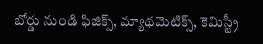బోర్డు నుండి ఫిజిక్స్, మ్యాథమెటిక్స్, కెమిస్ట్రీ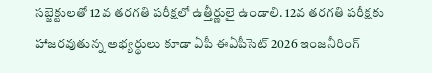సబ్జెక్టులతో 12వ తరగతి పరీక్షలో ఉత్తీర్ణులై ఉండాలి. 12వ తరగతి పరీక్షకు హాజరవుతున్న అభ్యర్థులు కూడా ఏపీ ఈఏపీసెట్ 2026 ఇంజనీరింగ్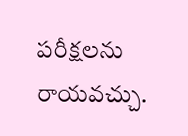పరీక్షలను రాయవచ్చు.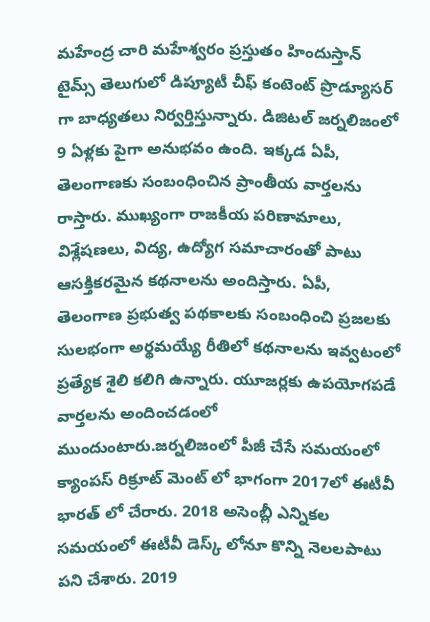మహేంద్ర చారి మహేశ్వరం ప్రస్తుతం హిందుస్తాన్ టైమ్స్ తెలుగులో డిప్యూటీ చీఫ్ కంటెంట్ ప్రొడ్యూసర్ గా బాధ్యతలు నిర్వర్తిస్తున్నారు. డిజిటల్ జర్నలిజంలో 9 ఏళ్లకు పైగా అనుభవం ఉంది. ఇక్కడ ఏపీ, తెలంగాణకు సంబంధించిన ప్రాంతీయ వార్తలను రాస్తారు. ముఖ్యంగా రాజకీయ పరిణామాలు, విశ్లేషణలు, విద్య, ఉద్యోగ సమాచారంతో పాటు ఆసక్తికరమైన కథనాలను అందిస్తారు. ఏపీ, తెలంగాణ ప్రభుత్వ పథకాలకు సంబంధించి ప్రజలకు సులభంగా అర్థమయ్యే రీతిలో కథనాలను ఇవ్వటంలో ప్రత్యేక శైలి కలిగి ఉన్నారు. యూజర్లకు ఉపయోగపడే వార్తలను అందించడంలో ముందుంటారు.జర్నలిజంలో పీజీ చేసే సమయంలో క్యాంపస్ రిక్రూట్ మెంట్ లో భాగంగా 2017లో ఈటీవీ భారత్ లో చేరారు. 2018 అసెంబ్లీ ఎన్నికల సమయంలో ఈటీవీ డెస్క్ లోనూ కొన్ని నెలలపాటు పని చేశారు. 2019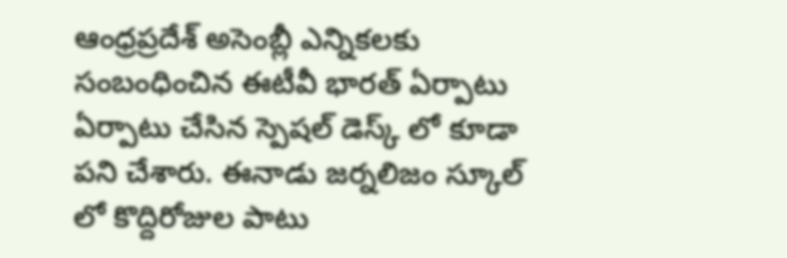ఆంధ్రప్రదేశ్ అసెంబ్లీ ఎన్నికలకు సంబంధించిన ఈటీవీ భారత్ ఏర్పాటు ఏర్పాటు చేసిన స్పెషల్ డెస్క్ లో కూడా పని చేశారు. ఈనాడు జర్నలిజం స్కూల్ లో కొద్దిరోజుల పాటు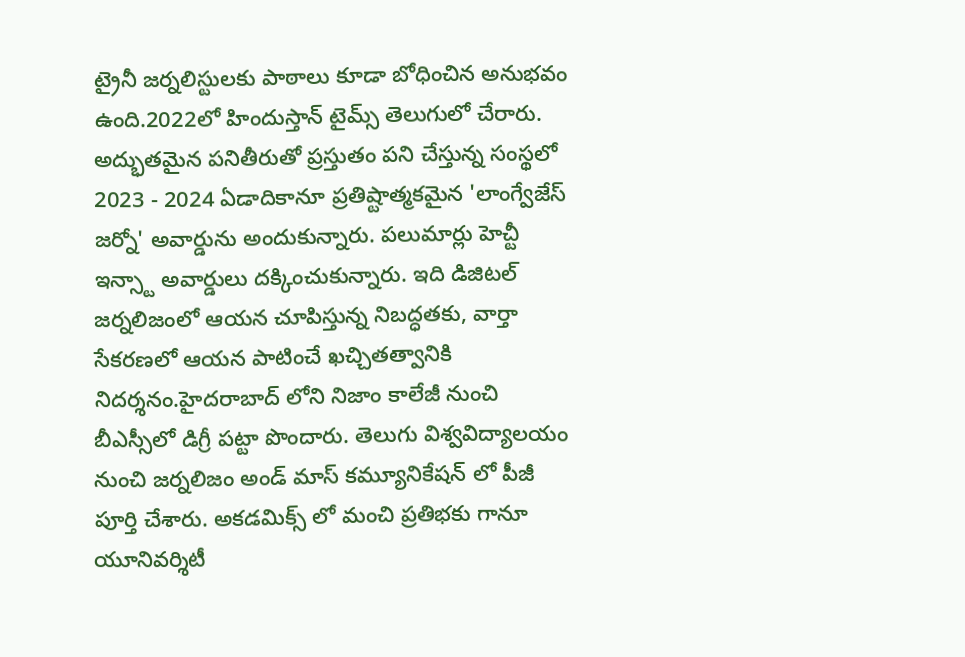ట్రైనీ జర్నలిస్టులకు పాఠాలు కూడా బోధించిన అనుభవం ఉంది.2022లో హిందుస్తాన్ టైమ్స్ తెలుగులో చేరారు. అద్భుతమైన పనితీరుతో ప్రస్తుతం పని చేస్తున్న సంస్థలో 2023 - 2024 ఏడాదికానూ ప్రతిష్టాత్మకమైన 'లాంగ్వేజేస్ జర్నో' అవార్డును అందుకున్నారు. పలుమార్లు హెచ్టీ ఇన్స్టా అవార్డులు దక్కించుకున్నారు. ఇది డిజిటల్ జర్నలిజంలో ఆయన చూపిస్తున్న నిబద్ధతకు, వార్తా సేకరణలో ఆయన పాటించే ఖచ్చితత్వానికి నిదర్శనం.హైదరాబాద్ లోని నిజాం కాలేజీ నుంచి బీఎస్సీలో డిగ్రీ పట్టా పొందారు. తెలుగు విశ్వవిద్యాలయం నుంచి జర్నలిజం అండ్ మాస్ కమ్యూనికేషన్ లో పీజీ పూర్తి చేశారు. అకడమిక్స్ లో మంచి ప్రతిభకు గానూ యూనివర్శిటీ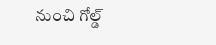నుంచి గోల్డ్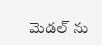మెడల్ ను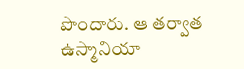పొందారు. ఆ తర్వాత ఉస్మానియా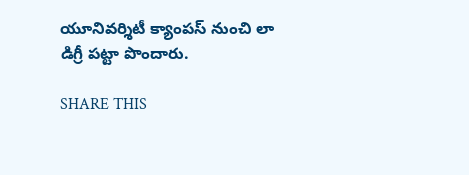యూనివర్శిటీ క్యాంపస్ నుంచి లా డిగ్రీ పట్టా పొందారు.

SHARE THIS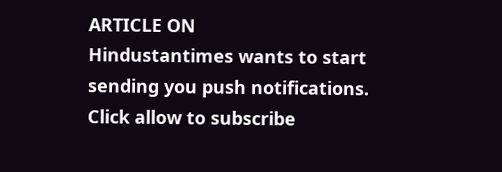ARTICLE ON
Hindustantimes wants to start sending you push notifications. Click allow to subscribe